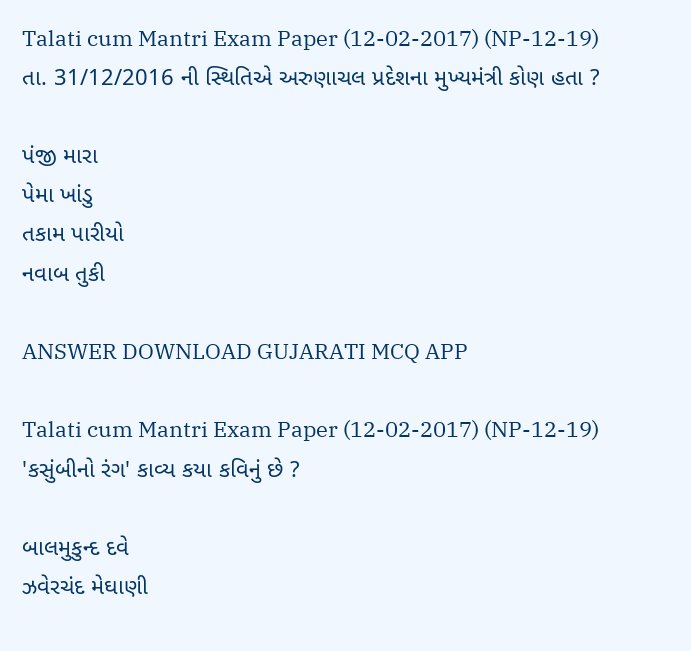Talati cum Mantri Exam Paper (12-02-2017) (NP-12-19)
તા. 31/12/2016 ની સ્થિતિએ અરુણાચલ પ્રદેશના મુખ્યમંત્રી કોણ હતા ?

પંજી મારા
પેમા ખાંડુ
તકામ પારીયો
નવાબ તુકી

ANSWER DOWNLOAD GUJARATI MCQ APP

Talati cum Mantri Exam Paper (12-02-2017) (NP-12-19)
'કસુંબીનો રંગ' કાવ્ય કયા કવિનું છે ?

બાલમુકુન્દ દવે
ઝવેરચંદ મેઘાણી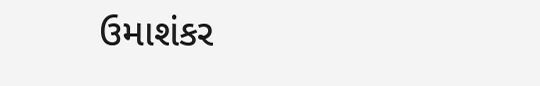ઉમાશંકર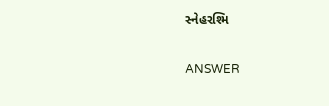સ્નેહરશ્મિ

ANSWER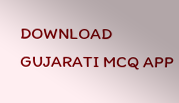DOWNLOAD GUJARATI MCQ APP